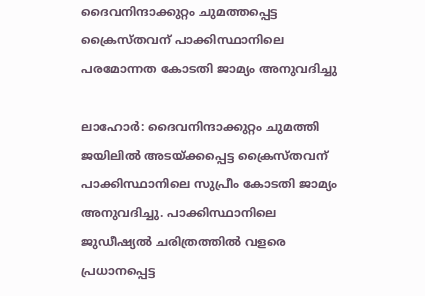ദൈവനിന്ദാക്കുറ്റം ചുമത്തപ്പെട്ട ക്രൈസ്തവന് പാക്കിസ്ഥാനിലെ പരമോന്നത കോടതി ജാമ്യം അനുവദിച്ചു

ലാഹോര്‍: ദൈവനിന്ദാക്കുറ്റം ചുമത്തി ജയിലില്‍ അടയ്ക്കപ്പെട്ട ക്രൈസ്തവന് പാക്കിസ്ഥാനിലെ സുപ്രീം കോടതി ജാമ്യം അനുവദിച്ചു. പാക്കിസ്ഥാനിലെ ജുഡീഷ്യല്‍ ചരിത്രത്തില്‍ വളരെ പ്രധാനപ്പെട്ട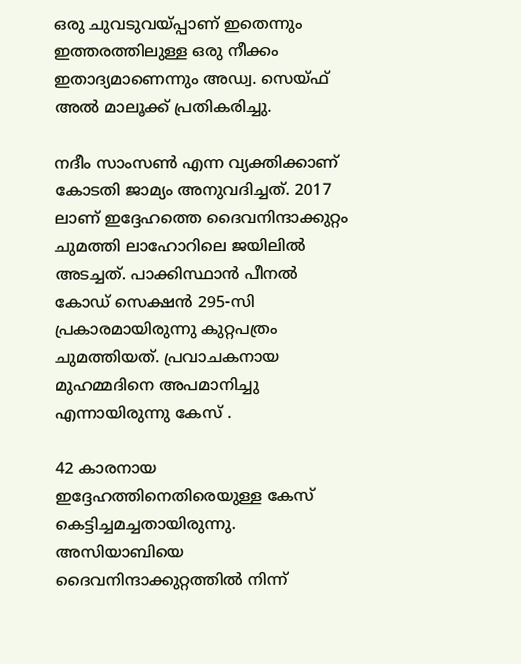ഒരു ചുവടുവയ്പ്പാണ് ഇതെന്നും ഇത്തരത്തിലുള്ള ഒരു നീക്കം ഇതാദ്യമാണെന്നും അഡ്വ. സെയ്ഫ് അല്‍ മാലൂക്ക് പ്രതികരിച്ചു.

നദീം സാംസണ്‍ എന്ന വ്യക്തിക്കാണ് കോടതി ജാമ്യം അനുവദിച്ചത്. 2017 ലാണ് ഇദ്ദേഹത്തെ ദൈവനിന്ദാക്കുറ്റം ചുമത്തി ലാഹോറിലെ ജയിലില്‍ അടച്ചത്. പാക്കിസ്ഥാന്‍ പീനല്‍ കോഡ് സെക്ഷന്‍ 295-സി പ്രകാരമായിരുന്നു കുറ്റപത്രം ചുമത്തിയത്. പ്രവാചകനായ മുഹമ്മദിനെ അപമാനിച്ചു എന്നായിരുന്നു കേസ് .

42 കാരനായ ഇദ്ദേഹത്തിനെതിരെയുള്ള കേസ് കെട്ടിച്ചമച്ചതായിരുന്നു. അസിയാബിയെ ദൈവനിന്ദാക്കുറ്റത്തില്‍ നിന്ന്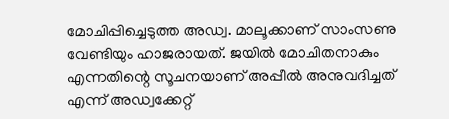മോചിപ്പിച്ചെടുത്ത അഡ്വ. മാലൂക്കാണ് സാംസണു വേണ്ടിയും ഹാജരായത്. ജയില്‍ മോചിതനാകും എന്നതിന്റെ സൂചനയാണ് അപ്പീല്‍ അനുവദിച്ചത് എന്ന് അഡ്വക്കേറ്റ്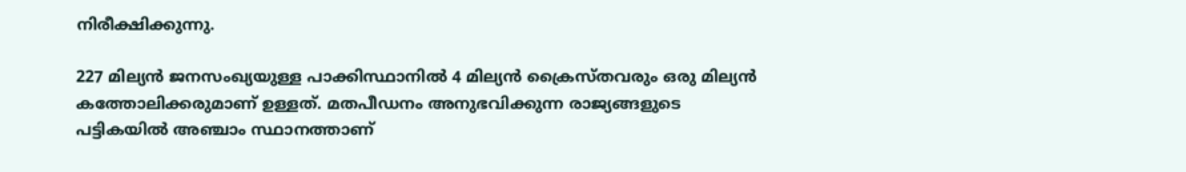നിരീക്ഷിക്കുന്നു.

227 മില്യന്‍ ജനസംഖ്യയുള്ള പാക്കിസ്ഥാനില്‍ 4 മില്യന്‍ ക്രൈസ്തവരും ഒരു മില്യന്‍ കത്തോലിക്കരുമാണ് ഉള്ളത്. മതപീഡനം അനുഭവിക്കുന്ന രാജ്യങ്ങളുടെ പട്ടികയില്‍ അഞ്ചാം സ്ഥാനത്താണ്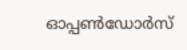ഓപ്പണ്‍ഡോര്‍സ്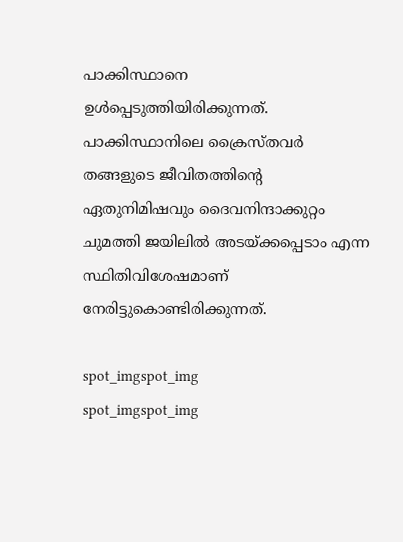പാക്കിസ്ഥാനെ ഉള്‍പ്പെടുത്തിയിരിക്കുന്നത്. പാക്കിസ്ഥാനിലെ ക്രൈസ്തവര്‍ തങ്ങളുടെ ജീവിതത്തിന്റെ ഏതുനിമിഷവും ദൈവനിന്ദാക്കുറ്റം ചുമത്തി ജയിലില്‍ അടയ്ക്കപ്പെടാം എന്ന സ്ഥിതിവിശേഷമാണ് നേരിട്ടുകൊണ്ടിരിക്കുന്നത്.

spot_imgspot_img
spot_imgspot_img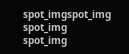spot_imgspot_img
spot_img
spot_img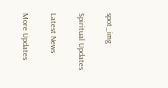spot_img

Spiritual Updates

Latest News

More Updates